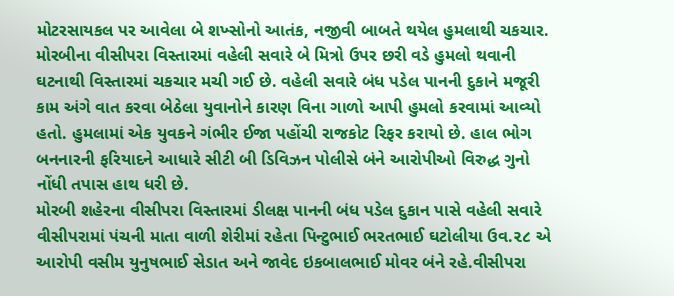મોટરસાયકલ પર આવેલા બે શખ્સોનો આતંક, નજીવી બાબતે થયેલ હુમલાથી ચકચાર.
મોરબીના વીસીપરા વિસ્તારમાં વહેલી સવારે બે મિત્રો ઉપર છરી વડે હુમલો થવાની ઘટનાથી વિસ્તારમાં ચકચાર મચી ગઈ છે. વહેલી સવારે બંધ પડેલ પાનની દુકાને મજૂરી કામ અંગે વાત કરવા બેઠેલા યુવાનોને કારણ વિના ગાળો આપી હુમલો કરવામાં આવ્યો હતો. હુમલામાં એક યુવકને ગંભીર ઈજા પહોંચી રાજકોટ રિફર કરાયો છે. હાલ ભોગ બનનારની ફરિયાદને આધારે સીટી બી ડિવિઝન પોલીસે બંને આરોપીઓ વિરુદ્ધ ગુનો નોંધી તપાસ હાથ ધરી છે.
મોરબી શહેરના વીસીપરા વિસ્તારમાં ડીલક્ષ પાનની બંધ પડેલ દુકાન પાસે વહેલી સવારે વીસીપરામાં પંચની માતા વાળી શેરીમાં રહેતા પિન્ટુભાઈ ભરતભાઈ ઘટોલીયા ઉવ.૨૮ એ આરોપી વસીમ યુનુષભાઈ સેડાત અને જાવેદ ઇકબાલભાઈ મોવર બંને રહે.વીસીપરા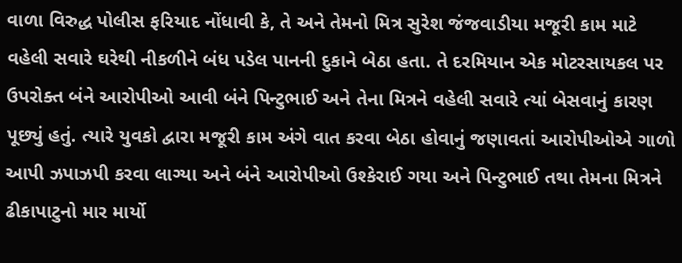વાળા વિરુદ્ધ પોલીસ ફરિયાદ નોંધાવી કે, તે અને તેમનો મિત્ર સુરેશ જંજવાડીયા મજૂરી કામ માટે વહેલી સવારે ઘરેથી નીકળીને બંધ પડેલ પાનની દુકાને બેઠા હતા. તે દરમિયાન એક મોટરસાયકલ પર ઉપરોક્ત બંને આરોપીઓ આવી બંને પિન્ટુભાઈ અને તેના મિત્રને વહેલી સવારે ત્યાં બેસવાનું કારણ પૂછ્યું હતું. ત્યારે યુવકો દ્વારા મજૂરી કામ અંગે વાત કરવા બેઠા હોવાનું જણાવતાં આરોપીઓએ ગાળો આપી ઝપાઝપી કરવા લાગ્યા અને બંને આરોપીઓ ઉશ્કેરાઈ ગયા અને પિન્ટુભાઈ તથા તેમના મિત્રને ઢીકાપાટુનો માર માર્યો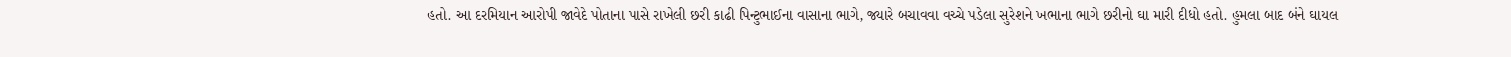હતો. આ દરમિયાન આરોપી જાવેદે પોતાના પાસે રાખેલી છરી કાઢી પિન્ટુભાઈના વાસાના ભાગે, જ્યારે બચાવવા વચ્ચે પડેલા સુરેશને ખભાના ભાગે છરીનો ઘા મારી દીધો હતો. હુમલા બાદ બંને ઘાયલ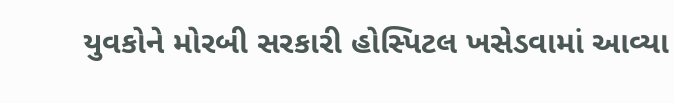યુવકોને મોરબી સરકારી હોસ્પિટલ ખસેડવામાં આવ્યા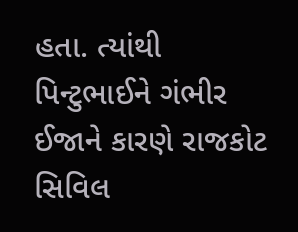હતા. ત્યાંથી પિન્ટુભાઈને ગંભીર ઈજાને કારણે રાજકોટ સિવિલ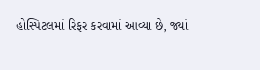હોસ્પિટલમાં રિફર કરવામાં આવ્યા છે, જ્યાં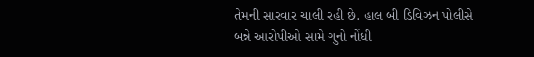તેમની સારવાર ચાલી રહી છે. હાલ બી ડિવિઝન પોલીસે બન્ને આરોપીઓ સામે ગુનો નોંધી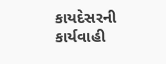કાયદેસરની કાર્યવાહી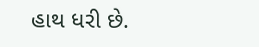હાથ ધરી છે.